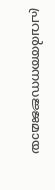പ്രവർത്തനസജ്ജമായ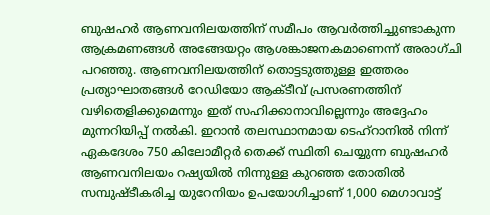ബുഷഹർ ആണവനിലയത്തിന് സമീപം ആവർത്തിച്ചുണ്ടാകുന്ന ആക്രമണങ്ങൾ അങ്ങേയറ്റം ആശങ്കാജനകമാണെന്ന് അരാഗ്ചി പറഞ്ഞു. ആണവനിലയത്തിന് തൊട്ടടുത്തുള്ള ഇത്തരം പ്രത്യാഘാതങ്ങൾ റേഡിയോ ആക്ടീവ് പ്രസരണത്തിന് വഴിതെളിക്കുമെന്നും ഇത് സഹിക്കാനാവില്ലെന്നും അദ്ദേഹം മുന്നറിയിപ്പ് നൽകി. ഇറാൻ തലസ്ഥാനമായ ടെഹ്റാനിൽ നിന്ന് ഏകദേശം 750 കിലോമീറ്റർ തെക്ക് സ്ഥിതി ചെയ്യുന്ന ബുഷഹർ ആണവനിലയം റഷ്യയിൽ നിന്നുള്ള കുറഞ്ഞ തോതിൽ സമ്പുഷ്ടീകരിച്ച യുറേനിയം ഉപയോഗിച്ചാണ് 1,000 മെഗാവാട്ട്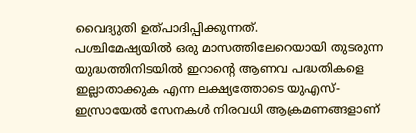വൈദ്യുതി ഉത്പാദിപ്പിക്കുന്നത്.
പശ്ചിമേഷ്യയിൽ ഒരു മാസത്തിലേറെയായി തുടരുന്ന യുദ്ധത്തിനിടയിൽ ഇറാന്റെ ആണവ പദ്ധതികളെ ഇല്ലാതാക്കുക എന്ന ലക്ഷ്യത്തോടെ യുഎസ്-ഇസ്രായേൽ സേനകൾ നിരവധി ആക്രമണങ്ങളാണ്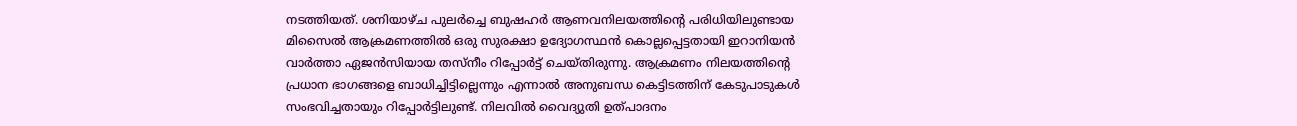നടത്തിയത്. ശനിയാഴ്ച പുലർച്ചെ ബുഷഹർ ആണവനിലയത്തിന്റെ പരിധിയിലുണ്ടായ മിസൈൽ ആക്രമണത്തിൽ ഒരു സുരക്ഷാ ഉദ്യോഗസ്ഥൻ കൊല്ലപ്പെട്ടതായി ഇറാനിയൻ വാർത്താ ഏജൻസിയായ തസ്നീം റിപ്പോർട്ട് ചെയ്തിരുന്നു. ആക്രമണം നിലയത്തിന്റെ പ്രധാന ഭാഗങ്ങളെ ബാധിച്ചിട്ടില്ലെന്നും എന്നാൽ അനുബന്ധ കെട്ടിടത്തിന് കേടുപാടുകൾ സംഭവിച്ചതായും റിപ്പോർട്ടിലുണ്ട്. നിലവിൽ വൈദ്യുതി ഉത്പാദനം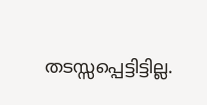തടസ്സപ്പെട്ടിട്ടില്ല.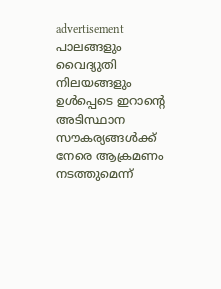advertisement
പാലങ്ങളും വൈദ്യുതി നിലയങ്ങളും ഉൾപ്പെടെ ഇറാന്റെ അടിസ്ഥാന സൗകര്യങ്ങൾക്ക് നേരെ ആക്രമണം നടത്തുമെന്ന്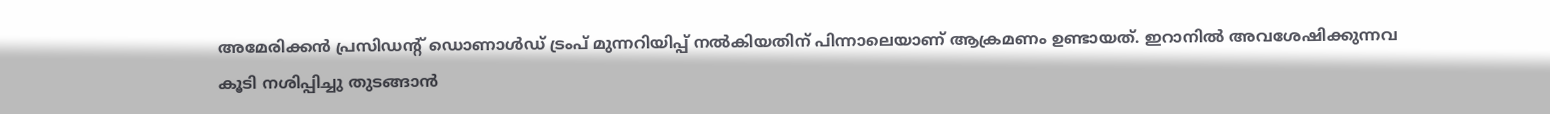അമേരിക്കൻ പ്രസിഡന്റ് ഡൊണാൾഡ് ട്രംപ് മുന്നറിയിപ്പ് നൽകിയതിന് പിന്നാലെയാണ് ആക്രമണം ഉണ്ടായത്. ഇറാനിൽ അവശേഷിക്കുന്നവ കൂടി നശിപ്പിച്ചു തുടങ്ങാൻ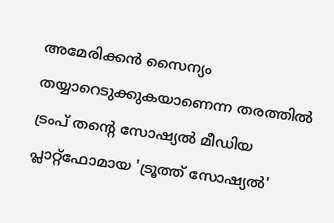അമേരിക്കൻ സൈന്യം തയ്യാറെടുക്കുകയാണെന്ന തരത്തിൽ ട്രംപ് തന്റെ സോഷ്യൽ മീഡിയ പ്ലാറ്റ്ഫോമായ 'ട്രൂത്ത് സോഷ്യൽ'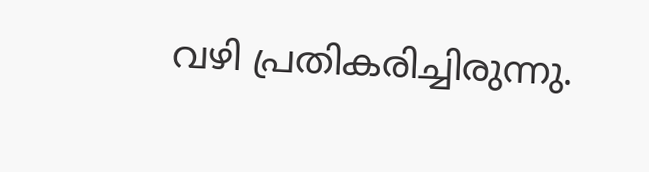വഴി പ്രതികരിച്ചിരുന്നു.